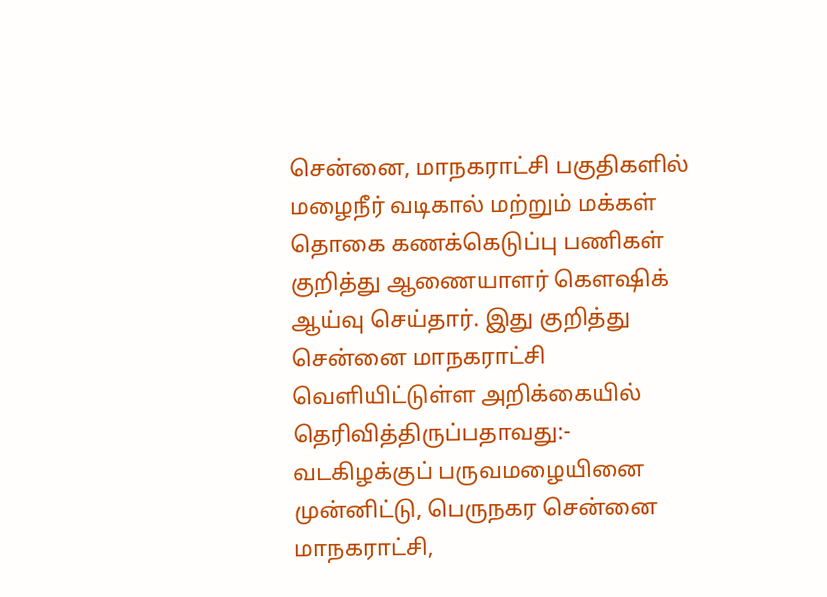சென்னை, மாநகராட்சி பகுதிகளில் மழைநீர் வடிகால் மற்றும் மக்கள் தொகை கணக்கெடுப்பு பணிகள் குறித்து ஆணையாளர் கெளஷிக் ஆய்வு செய்தார். இது குறித்து சென்னை மாநகராட்சி வெளியிட்டுள்ள அறிக்கையில் தெரிவித்திருப்பதாவது:- வடகிழக்குப் பருவமழையினை முன்னிட்டு, பெருநகர சென்னை மாநகராட்சி,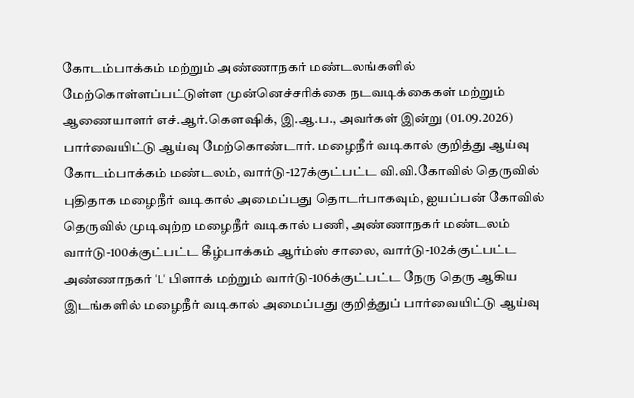கோடம்பாக்கம் மற்றும் அண்ணாநகர் மண்டலங்களில் மேற்கொள்ளப்பட்டுள்ள முன்னெச்சரிக்கை நடவடிக்கைகள் மற்றும் ஆணையாளர் எச்.ஆர்.கெளஷிக், இ.ஆ.ப., அவர்கள் இன்று (01.09.2026) பார்வையிட்டு ஆய்வு மேற்கொண்டார். மழைநீர் வடிகால் குறித்து ஆய்வு கோடம்பாக்கம் மண்டலம், வார்டு-127க்குட்பட்ட வி.வி.கோவில் தெருவில் புதிதாக மழைநீர் வடிகால் அமைப்பது தொடர்பாகவும், ஐயப்பன் கோவில் தெருவில் முடிவுற்ற மழைநீர் வடிகால் பணி, அண்ணாநகர் மண்டலம் வார்டு-100க்குட்பட்ட கீழ்பாக்கம் ஆர்ம்ஸ் சாலை, வார்டு-102க்குட்பட்ட அண்ணாநகர் 'L' பிளாக் மற்றும் வார்டு-106க்குட்பட்ட நேரு தெரு ஆகிய இடங்களில் மழைநீர் வடிகால் அமைப்பது குறித்துப் பார்வையிட்டு ஆய்வு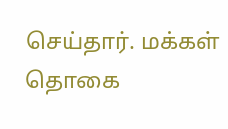செய்தார். மக்கள் தொகை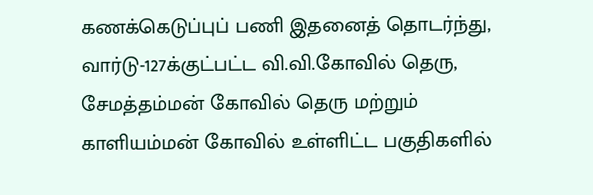கணக்கெடுப்புப் பணி இதனைத் தொடர்ந்து, வார்டு-127க்குட்பட்ட வி.வி.கோவில் தெரு, சேமத்தம்மன் கோவில் தெரு மற்றும் காளியம்மன் கோவில் உள்ளிட்ட பகுதிகளில்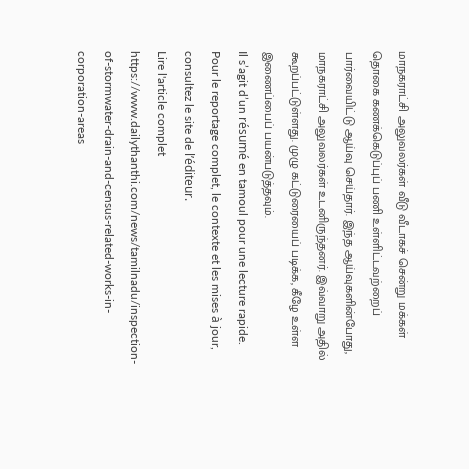மாநகராட்சி அலுவலர்கள் வீடு வீடாகச் சென்று மக்கள் தொகை கணக்கெடுப்புப் பணி உள்ளிட்டவற்றைப் பார்வையிட்டு ஆய்வு செய்தார். இந்த ஆய்வுகளின்போது, மாநகராட்சி அலுவலர்கள் உடனிருந்தனர். இவ்வாறு அதில் கூறப்பட்டுள்ளது. முழு கட்டுரையைப் படிக்க, கீழே உள்ள இணைப்பைப் பயன்படுத்தவும்.
Il s’agit d’un résumé en tamoul pour une lecture rapide. Pour le reportage complet, le contexte et les mises à jour, consultez le site de l’éditeur.
Lire l'article complet
https://www.dailythanthi.com/news/tamilnadu/inspection-of-stormwater-drain-and-census-related-works-in-corporation-areas